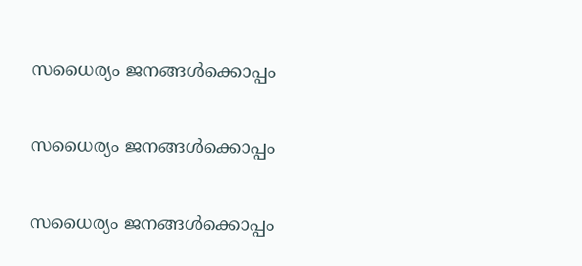സധൈര്യം ജനങ്ങൾക്കൊപ്പം

സധൈര്യം ജനങ്ങൾക്കൊപ്പം

സധൈര്യം ജനങ്ങൾക്കൊപ്പം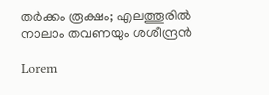തര്‍ക്കം രൂക്ഷം; എലത്തൂരിൽ നാലാം തവണയും ശശീന്ദ്രൻ

Lorem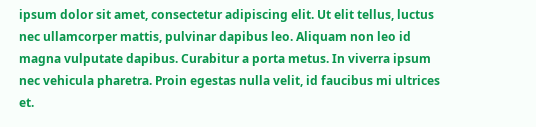ipsum dolor sit amet, consectetur adipiscing elit. Ut elit tellus, luctus nec ullamcorper mattis, pulvinar dapibus leo. Aliquam non leo id magna vulputate dapibus. Curabitur a porta metus. In viverra ipsum nec vehicula pharetra. Proin egestas nulla velit, id faucibus mi ultrices et.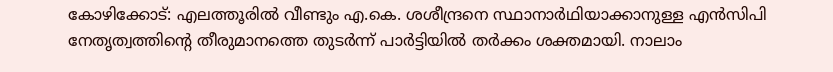കോഴിക്കോട്: എലത്തൂരിൽ വീണ്ടും എ.കെ. ശശീന്ദ്രനെ സ്ഥാനാർഥിയാക്കാനുള്ള എൻസിപി നേതൃത്വത്തിന്റെ തീരുമാനത്തെ തുടർന്ന് പാർട്ടിയിൽ തർക്കം ശക്തമായി. നാലാം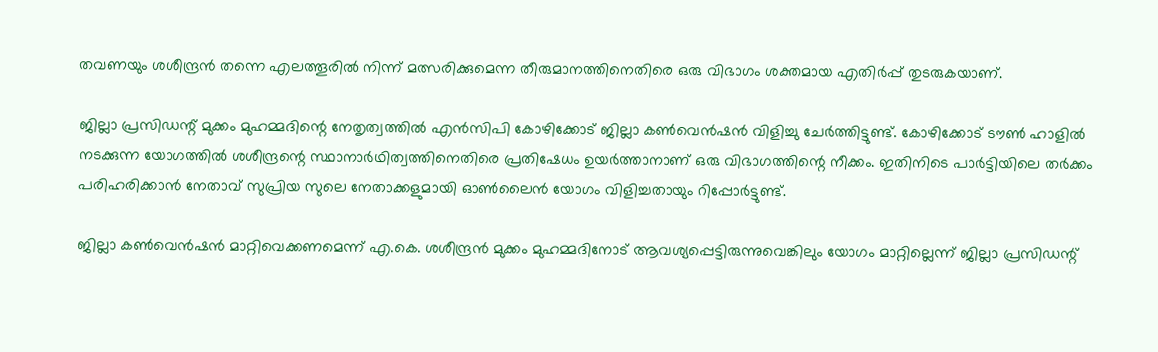തവണയും ശശീന്ദ്രൻ തന്നെ എലത്തൂരിൽ നിന്ന് മത്സരിക്കുമെന്ന തീരുമാനത്തിനെതിരെ ഒരു വിഭാഗം ശക്തമായ എതിർപ്പ് തുടരുകയാണ്.

ജില്ലാ പ്രസിഡന്റ് മുക്കം മുഹമ്മദിന്റെ നേതൃത്വത്തിൽ എൻസിപി കോഴിക്കോട് ജില്ലാ കൺവെൻഷൻ വിളിച്ചു ചേർത്തിട്ടുണ്ട്. കോഴിക്കോട് ടൗൺ ഹാളിൽ നടക്കുന്ന യോഗത്തിൽ ശശീന്ദ്രന്റെ സ്ഥാനാർഥിത്വത്തിനെതിരെ പ്രതിഷേധം ഉയർത്താനാണ് ഒരു വിഭാഗത്തിന്റെ നീക്കം. ഇതിനിടെ പാർട്ടിയിലെ തർക്കം പരിഹരിക്കാൻ നേതാവ് സുപ്രിയ സുലെ നേതാക്കളുമായി ഓൺലൈൻ യോഗം വിളിച്ചതായും റിപ്പോർട്ടുണ്ട്.

ജില്ലാ കൺവെൻഷൻ മാറ്റിവെക്കണമെന്ന് എ.കെ. ശശീന്ദ്രൻ മുക്കം മുഹമ്മദിനോട് ആവശ്യപ്പെട്ടിരുന്നുവെങ്കിലും യോഗം മാറ്റില്ലെന്ന് ജില്ലാ പ്രസിഡന്റ്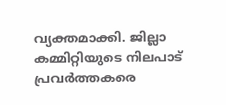വ്യക്തമാക്കി. ജില്ലാ കമ്മിറ്റിയുടെ നിലപാട് പ്രവർത്തകരെ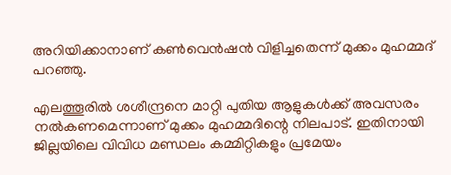അറിയിക്കാനാണ് കൺവെൻഷൻ വിളിച്ചതെന്ന് മുക്കം മുഹമ്മദ് പറഞ്ഞു.

എലത്തൂരിൽ ശശീന്ദ്രനെ മാറ്റി പുതിയ ആളുകൾക്ക് അവസരം നൽകണമെന്നാണ് മുക്കം മുഹമ്മദിന്റെ നിലപാട്. ഇതിനായി ജില്ലയിലെ വിവിധ മണ്ഡലം കമ്മിറ്റികളും പ്രമേയം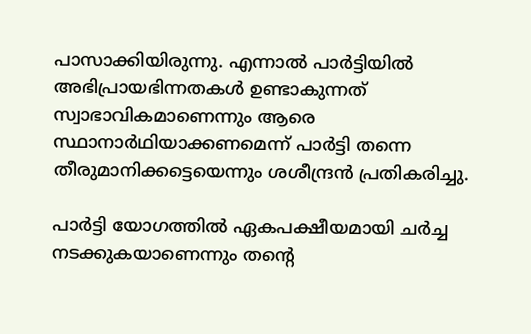പാസാക്കിയിരുന്നു. എന്നാൽ പാർട്ടിയിൽ അഭിപ്രായഭിന്നതകൾ ഉണ്ടാകുന്നത് സ്വാഭാവികമാണെന്നും ആരെ സ്ഥാനാർഥിയാക്കണമെന്ന് പാർട്ടി തന്നെ തീരുമാനിക്കട്ടെയെന്നും ശശീന്ദ്രൻ പ്രതികരിച്ചു.

പാർട്ടി യോഗത്തിൽ ഏകപക്ഷീയമായി ചർച്ച നടക്കുകയാണെന്നും തൻ്റെ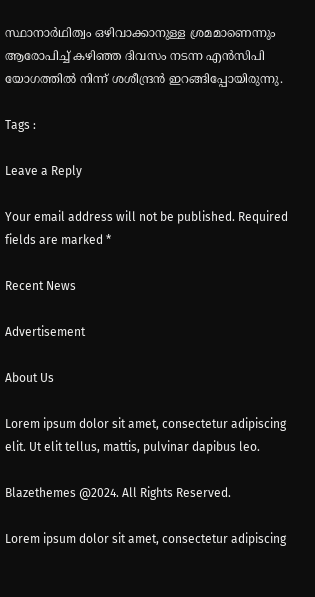സ്ഥാനാർഥിത്വം ഒഴിവാക്കാനുള്ള ശ്രമമാണെന്നും ആരോപിച്ച് കഴിഞ്ഞ ദിവസം നടന്ന എൻസിപി യോഗത്തിൽ നിന്ന് ശശീന്ദ്രൻ ഇറങ്ങിപ്പോയിരുന്നു.

Tags :

Leave a Reply

Your email address will not be published. Required fields are marked *

Recent News

Advertisement

About Us

Lorem ipsum dolor sit amet, consectetur adipiscing elit. Ut elit tellus, mattis, pulvinar dapibus leo.

Blazethemes @2024. All Rights Reserved.

Lorem ipsum dolor sit amet, consectetur adipiscing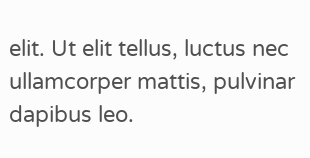elit. Ut elit tellus, luctus nec ullamcorper mattis, pulvinar dapibus leo.